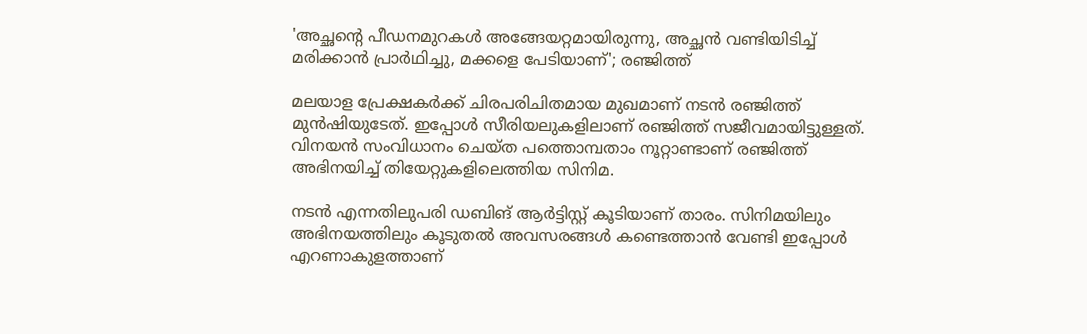'അച്ഛന്റെ പീഡനമുറകൾ അങ്ങേയറ്റമായിരുന്നു, അച്ഛൻ വണ്ടിയിടിച്ച് മരിക്കാൻ പ്രാർഥിച്ചു, മക്കളെ പേടിയാണ്'; രഞ്ജിത്ത്

മലയാള പ്രേക്ഷകർക്ക് ചിരപരിചിതമായ മുഖമാണ് നടൻ രഞ്ജിത്ത് മുൻഷിയുടേത്. ഇപ്പോൾ സീരിയലുകളിലാണ് രഞ്ജിത്ത് സജീവമായിട്ടുള്ളത്. വിനയൻ സംവിധാനം ചെയ്ത പത്തൊമ്പതാം നൂറ്റാണ്ടാണ് രഞ്ജിത്ത് അഭിനയിച്ച് തിയേറ്റുകളിലെത്തിയ സിനിമ.

നടൻ എന്നതിലുപരി ഡബിങ് ആർട്ടിസ്റ്റ് കൂടിയാണ് താരം. സിനിമയിലും അഭിനയത്തിലും കൂടുതൽ അവസരങ്ങൾ കണ്ടെത്താൻ വേണ്ടി ഇപ്പോൾ എറണാകുളത്താണ്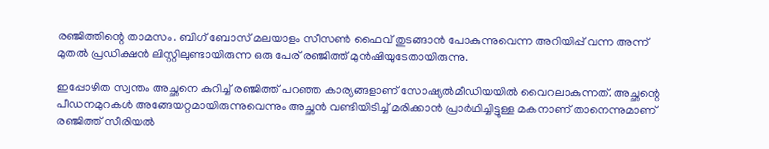രഞ്ജിത്തിന്റെ താമസം. ബിഗ് ബോസ് മലയാളം സീസൺ ഫൈവ് തുടങ്ങാൻ പോകുന്നുവെന്ന അറിയിപ്പ് വന്ന അന്ന് മുതൽ പ്രഡിക്ഷൻ ലിസ്റ്റിലുണ്ടായിരുന്ന ഒരു പേര് രഞ്ജിത്ത് മുൻഷിയുടേതായിരുന്നു.

ഇപ്പോഴിത സ്വന്തം അച്ഛനെ കുറിച്ച് രഞ്ജിത്ത് പറഞ്ഞ കാര്യങ്ങളാണ് സോഷ്യൽമീഡിയയിൽ വൈറലാകുന്നത്. അച്ഛന്റെ പീഡനമുറകൾ അങ്ങേയറ്റമായിരുന്നുവെന്നും അച്ഛൻ വണ്ടിയിടിച്ച് മരിക്കാൻ പ്രാർഥിച്ചിട്ടുള്ള മകനാണ് താനെന്നുമാണ് ര‍ഞ്ജിത്ത് സീരിയൽ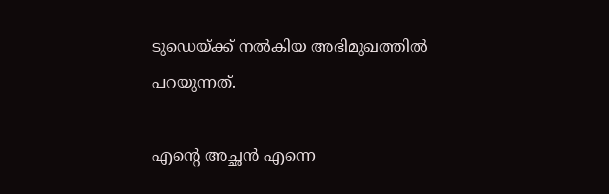ടുഡെയ്ക്ക് നൽകിയ അഭിമുഖത്തിൽ പറയുന്നത്.

എന്റെ അച്ഛൻ എന്നെ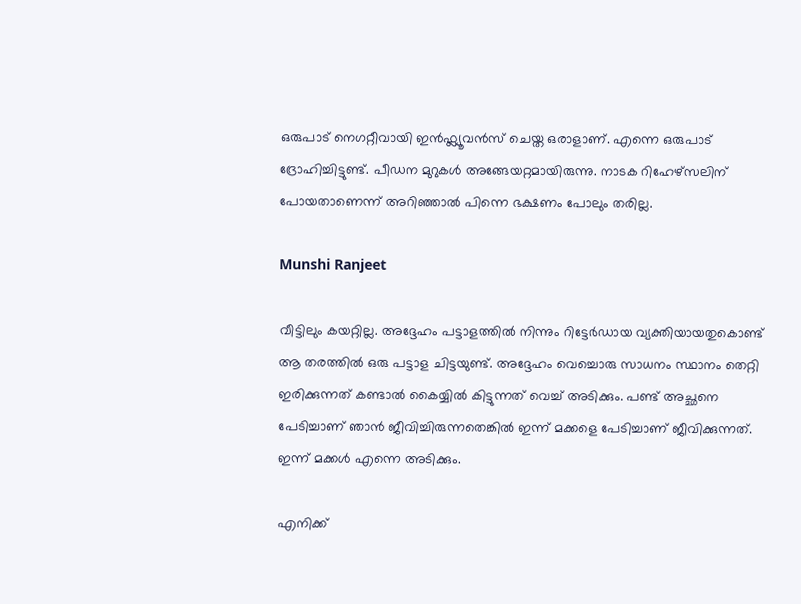ഒരുപാട് നെഗറ്റീവായി ഇൻഫ്ല്യൂവൻസ് ചെയ്ത ഒരാളാണ്. എന്നെ ഒരുപാട് ദ്രോഹിച്ചിട്ടുണ്ട്. പീഡന മുറുകൾ അങ്ങേയറ്റമായിരുന്നു. നാടക റിഹേഴ്സലിന് പോയതാണെന്ന് അറിഞ്ഞാൽ പിന്നെ ഭക്ഷണം പോലും തരില്ല.

Munshi Ranjeet

വീട്ടിലും കയറ്റില്ല. അദ്ദേഹം പട്ടാളത്തിൽ നിന്നും റിട്ടേർഡായ വ്യക്തിയായതുകൊണ്ട് ആ തരത്തിൽ ഒരു പട്ടാള ചിട്ടയുണ്ട്. അദ്ദേഹം വെച്ചൊരു സാധനം സ്ഥാനം തെറ്റി ഇരിക്കുന്നത് കണ്ടാൽ കൈയ്യിൽ കിട്ടുന്നത് വെച്ച് അടിക്കും. പണ്ട് അച്ഛനെ പേടിച്ചാണ് ഞാൻ ജീവിച്ചിരുന്നതെങ്കിൽ ഇന്ന് മക്കളെ പേടിച്ചാണ് ജീവിക്കുന്നത്. ഇന്ന് മക്കൾ എന്നെ അടിക്കും.

എനിക്ക്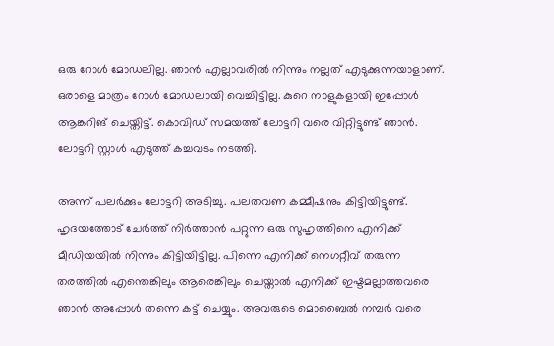ഒരു റോൾ മോഡലില്ല. ഞാൻ എല്ലാവരിൽ നിന്നും നല്ലത് എടുക്കുന്നയാളാണ്. ഒരാളെ മാത്രം റോൾ മോഡലായി വെച്ചിട്ടില്ല. കുറെ നാളുകളായി ഇപ്പോൾ ആങ്കറിങ് ചെയ്തിട്ട്. കൊവിഡ് സമയത്ത് ലോട്ടറി വരെ വിറ്റിട്ടുണ്ട് ‍ഞാൻ. ലോട്ടറി സ്റ്റാൾ എടുത്ത് കച്ചവടം നടത്തി.

അന്ന് പലർക്കും ലോട്ടറി അടിച്ചു. പലതവണ കമ്മീഷനും കിട്ടിയിട്ടുണ്ട്. ഹൃദയത്തോട് ചേർത്ത് നിർത്താൻ പറ്റുന്ന ഒരു സുഹൃത്തിനെ എനിക്ക് മീഡിയയിൽ നിന്നും കിട്ടിയിട്ടില്ല. പിന്നെ എനിക്ക് നെഗറ്റീവ് തരുന്ന തരത്തിൽ എന്തെങ്കിലും ആരെങ്കിലും ചെയ്താൽ എനിക്ക് ഇഷ്ടമല്ലാത്തവരെ ഞാൻ അപ്പോൾ തന്നെ കട്ട് ചെയ്യും. അവരുടെ മൊബൈൽ നമ്പർ വരെ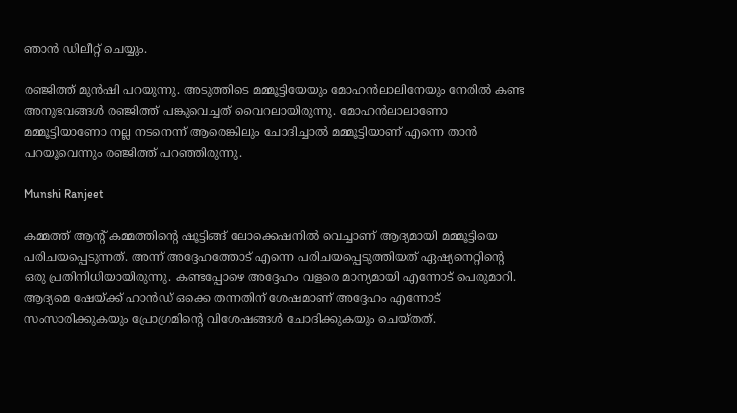ഞാൻ ഡിലീറ്റ് ചെയ്യും.

രഞ്ജിത്ത് മുൻഷി പറയുന്നു. അടുത്തിടെ മമ്മൂട്ടിയേയും മോഹൻലാലിനേയും നേരിൽ കണ്ട അനുഭവങ്ങൾ രഞ്ജിത്ത് പങ്കുവെച്ചത് വൈറലായിരുന്നു. മോഹൻലാലാണോ മമ്മൂട്ടിയാണോ നല്ല നടനെന്ന് ആരെങ്കിലും ചോദിച്ചാൽ മമ്മൂട്ടിയാണ് എന്നെ താൻ പറയൂവെന്നും രഞ്ജിത്ത് പറഞ്ഞിരുന്നു.

Munshi Ranjeet

കമ്മത്ത് ആന്റ് കമ്മത്തിന്റെ ഷൂട്ടിങ്ങ് ലോക്കെഷനിൽ വെച്ചാണ് ആദ്യമായി മമ്മൂട്ടിയെ പരിചയപ്പെടുന്നത്. അന്ന് അദ്ദേഹത്തോട് എന്നെ പരിചയപ്പെടുത്തിയത് ഏഷ്യനെറ്റിന്റെ ഒരു പ്രതിനിധിയായിരുന്നു. കണ്ടപ്പോഴെ അദ്ദേഹം വളരെ മാന്യമായി എന്നോട് പെരുമാറി. ആദ്യമെ ഷേയ്ക്ക് ഹാൻഡ് ഒക്കെ തന്നതിന് ശേഷമാണ് അദ്ദേഹം എന്നോട് സംസാരിക്കുകയും പ്രോഗ്രമിന്റെ വിശേഷങ്ങൾ ചോദിക്കുകയും ചെയ്തത്.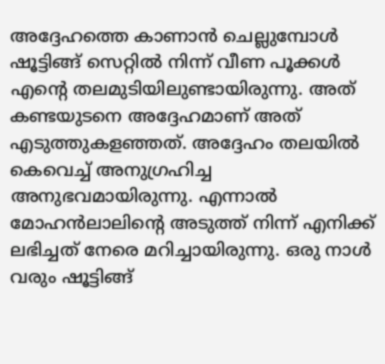അദ്ദേഹത്തെ കാണാൻ ചെല്ലുമ്പോൾ ഷൂട്ടിങ്ങ് സെറ്റിൽ നിന്ന് വീണ പൂക്കൾ എൻ്റെ തലമുടിയിലുണ്ടായിരുന്നു. അത് കണ്ടയുടനെ അദ്ദേഹമാണ് അത് എടുത്തുകളഞ്ഞത്. അദ്ദേഹം തലയിൽ കെവെച്ച് അനുഗ്രഹിച്ച അനുഭവമായിരുന്നു. എന്നാൽ മോഹൻലാലിന്റെ അടുത്ത് നിന്ന് എനിക്ക് ലഭിച്ചത് നേരെ മറിച്ചായിരുന്നു. ഒരു നാൾ വരും ഷൂട്ടിങ്ങ്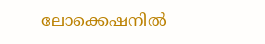ലോക്കെഷനിൽ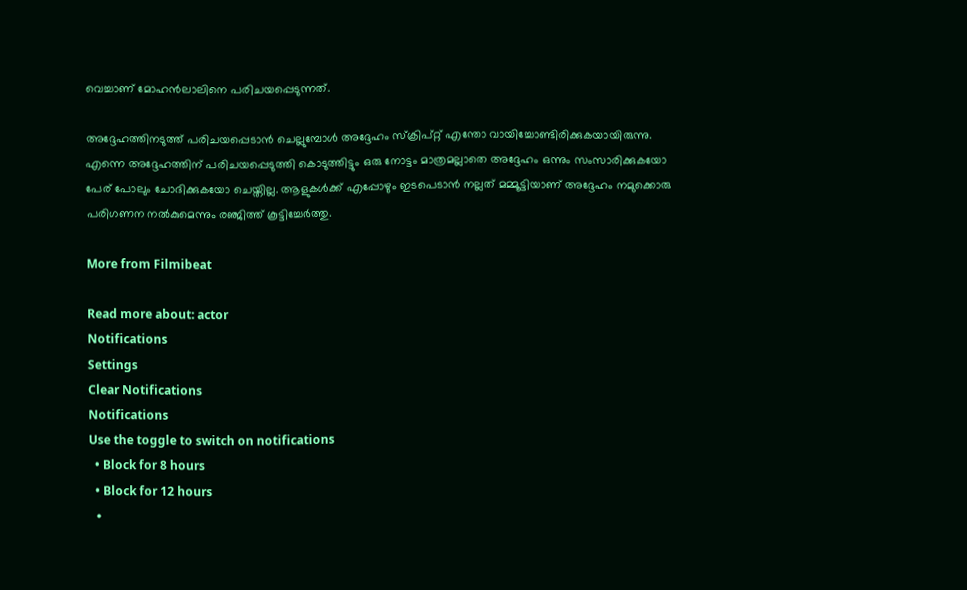വെച്ചാണ് മോഹൻലാലിനെ പരിചയപ്പെടുന്നത്.

അദ്ദേഹത്തിനടുത്ത് പരിചയപ്പെടാൻ ചെല്ലുമ്പോൾ അദ്ദേഹം സ്ക്രിപ്റ്റ് എന്തോ വായിച്ചോണ്ടിരിക്കുകയായിരുന്നു. എന്നെ അദ്ദേഹത്തിന് പരിചയപ്പെടുത്തി കൊടുത്തിട്ടും ഒരു നോട്ടം മാത്രമല്ലാതെ അദ്ദേഹം ഒന്നും സംസാരിക്കുകയോ പേര് പോലും ചോദിക്കുകയോ ചെയ്തില്ല. ആളുകൾക്ക് എപ്പോഴും ഇടപെടാൻ നല്ലത് മമ്മൂട്ടിയാണ് അദ്ദേഹം നമുക്കൊരു പരിഗണന നൽകുമെന്നും രഞ്ജിത്ത് കൂട്ടിച്ചേർത്തു.

More from Filmibeat

Read more about: actor
Notifications
Settings
Clear Notifications
Notifications
Use the toggle to switch on notifications
  • Block for 8 hours
  • Block for 12 hours
  •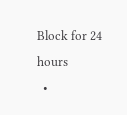Block for 24 hours
  •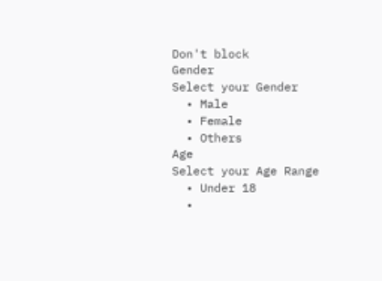Don't block
Gender
Select your Gender
  • Male
  • Female
  • Others
Age
Select your Age Range
  • Under 18
  •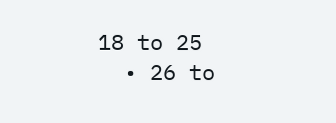18 to 25
  • 26 to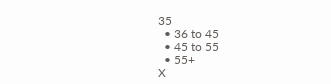35
  • 36 to 45
  • 45 to 55
  • 55+
X